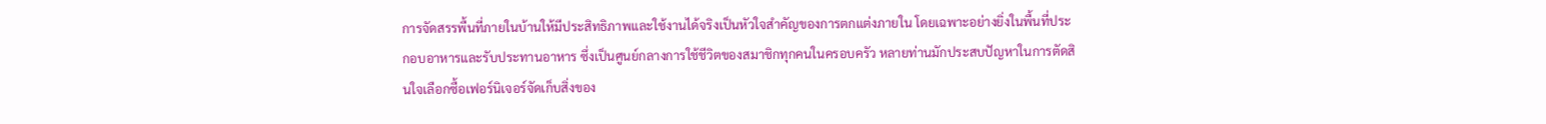การจัดสรรพื้นที่ภายในบ้านให้มีประสิทธิภาพและใช้งานได้จริงเป็นหัวใจสำคัญของการตกแต่งภายใน โดยเฉพาะอย่างยิ่งในพื้นที่ประกอบอาหารและรับประทานอาหาร ซึ่งเป็นศูนย์กลางการใช้ชีวิตของสมาชิกทุกคนในครอบครัว หลายท่านมักประสบปัญหาในการตัดสินใจเลือกซื้อเฟอร์นิเจอร์จัดเก็บสิ่งของ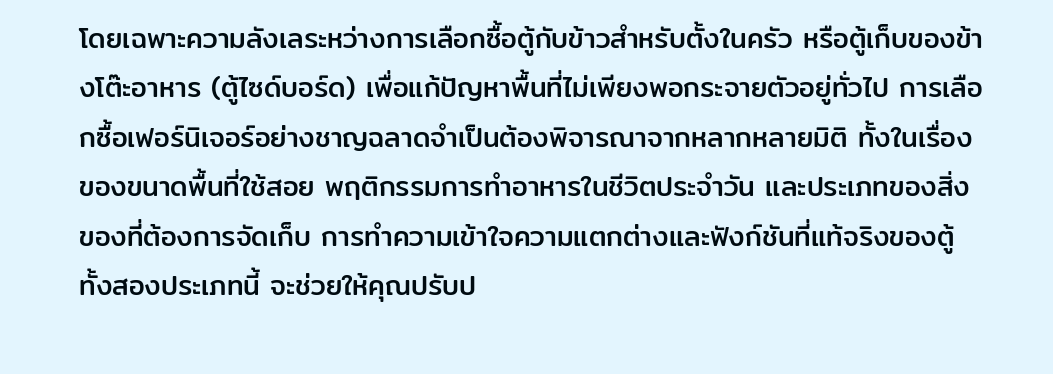โดยเฉพาะความลังเลระหว่างการเลือกซื้อตู้กับข้าวสำหรับตั้งในครัว หรือตู้เก็บของข้างโต๊ะอาหาร (ตู้ไซด์บอร์ด) เพื่อแก้ปัญหาพื้นที่ไม่เพียงพอกระจายตัวอยู่ทั่วไป การเลือกซื้อเฟอร์นิเจอร์อย่างชาญฉลาดจำเป็นต้องพิจารณาจากหลากหลายมิติ ทั้งในเรื่องของขนาดพื้นที่ใช้สอย พฤติกรรมการทำอาหารในชีวิตประจำวัน และประเภทของสิ่งของที่ต้องการจัดเก็บ การทำความเข้าใจความแตกต่างและฟังก์ชันที่แท้จริงของตู้ทั้งสองประเภทนี้ จะช่วยให้คุณปรับป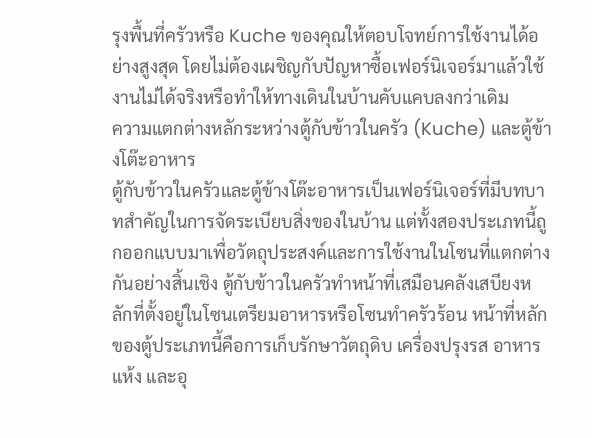รุงพื้นที่ครัวหรือ Kuche ของคุณให้ตอบโจทย์การใช้งานได้อย่างสูงสุด โดยไม่ต้องเผชิญกับปัญหาซื้อเฟอร์นิเจอร์มาแล้วใช้งานไม่ได้จริงหรือทำให้ทางเดินในบ้านคับแคบลงกว่าเดิม
ความแตกต่างหลักระหว่างตู้กับข้าวในครัว (Kuche) และตู้ข้างโต๊ะอาหาร
ตู้กับข้าวในครัวและตู้ข้างโต๊ะอาหารเป็นเฟอร์นิเจอร์ที่มีบทบาทสำคัญในการจัดระเบียบสิ่งของในบ้าน แต่ทั้งสองประเภทนี้ถูกออกแบบมาเพื่อวัตถุประสงค์และการใช้งานในโซนที่แตกต่างกันอย่างสิ้นเชิง ตู้กับข้าวในครัวทำหน้าที่เสมือนคลังเสบียงหลักที่ตั้งอยู่ในโซนเตรียมอาหารหรือโซนทำครัวร้อน หน้าที่หลักของตู้ประเภทนี้คือการเก็บรักษาวัตถุดิบ เครื่องปรุงรส อาหารแห้ง และอุ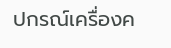ปกรณ์เครื่องค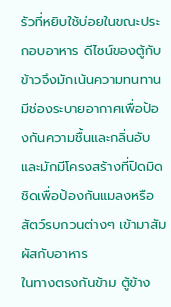รัวที่หยิบใช้บ่อยในขณะประกอบอาหาร ดีไซน์ของตู้กับข้าวจึงมักเน้นความทนทาน มีช่องระบายอากาศเพื่อป้องกันความชื้นและกลิ่นอับ และมักมีโครงสร้างที่ปิดมิดชิดเพื่อป้องกันแมลงหรือสัตว์รบกวนต่างๆ เข้ามาสัมผัสกับอาหาร
ในทางตรงกันข้าม ตู้ข้าง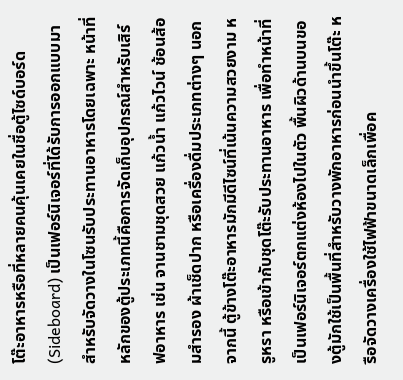โต๊ะอาหารหรือที่หลายคนคุ้นเคยในชื่อตู้ไซด์บอร์ด (Sideboard) เป็นเฟอร์นิเจอร์ที่ได้รับการออกแบบมาสำหรับจัดวางในโซนรับประทานอาหารโดยเฉพาะ หน้าที่หลักของตู้ประเภทนี้คือการจัดเก็บอุปกรณ์สำหรับเสิร์ฟอาหาร เช่น จานชามชุดสวย แก้วน้ำ แก้วไวน์ ช้อนส้อมสำรอง ผ้าเช็ดปาก หรือเครื่องดื่มประเภทต่างๆ นอกจากนี้ ตู้ข้างโต๊ะอาหารมักมีดีไซน์ที่เน้นความสวยงาม หรูหรา หรือเข้ากับชุดโต๊ะรับประทานอาหาร เพื่อทำหน้าที่เป็นเฟอร์นิเจอร์ตกแต่งห้องไปในตัว พื้นผิวด้านบนของตู้มักใช้เป็นพื้นที่สำหรับวางพักอาหารก่อนนำขึ้นโต๊ะ หรือจัดวางเครื่องใช้ไฟฟ้าขนาดเล็กเพื่อค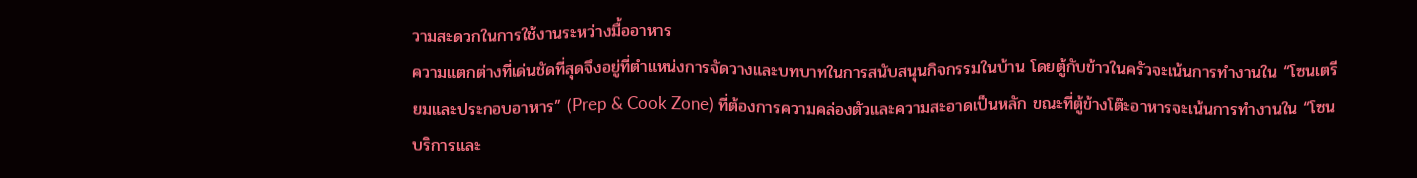วามสะดวกในการใช้งานระหว่างมื้ออาหาร
ความแตกต่างที่เด่นชัดที่สุดจึงอยู่ที่ตำแหน่งการจัดวางและบทบาทในการสนับสนุนกิจกรรมในบ้าน โดยตู้กับข้าวในครัวจะเน้นการทำงานใน “โซนเตรียมและประกอบอาหาร” (Prep & Cook Zone) ที่ต้องการความคล่องตัวและความสะอาดเป็นหลัก ขณะที่ตู้ข้างโต๊ะอาหารจะเน้นการทำงานใน “โซนบริการและ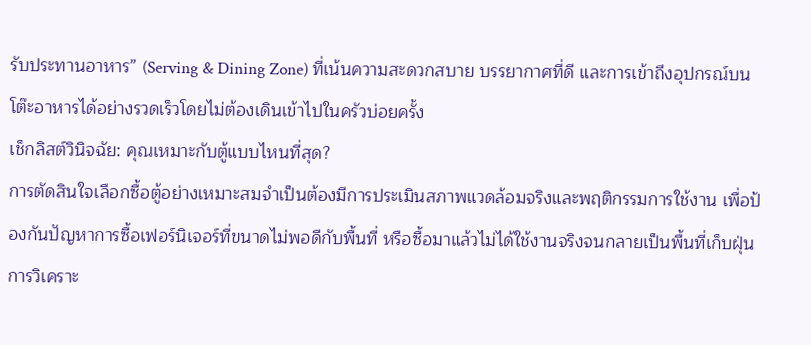รับประทานอาหาร” (Serving & Dining Zone) ที่เน้นความสะดวกสบาย บรรยากาศที่ดี และการเข้าถึงอุปกรณ์บนโต๊ะอาหารได้อย่างรวดเร็วโดยไม่ต้องเดินเข้าไปในครัวบ่อยครั้ง
เช็กลิสต์วินิจฉัย: คุณเหมาะกับตู้แบบไหนที่สุด?
การตัดสินใจเลือกซื้อตู้อย่างเหมาะสมจำเป็นต้องมีการประเมินสภาพแวดล้อมจริงและพฤติกรรมการใช้งาน เพื่อป้องกันปัญหาการซื้อเฟอร์นิเจอร์ที่ขนาดไม่พอดีกับพื้นที่ หรือซื้อมาแล้วไม่ได้ใช้งานจริงจนกลายเป็นพื้นที่เก็บฝุ่น การวิเคราะ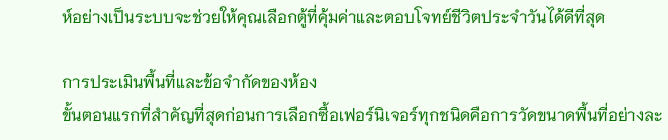ห์อย่างเป็นระบบจะช่วยให้คุณเลือกตู้ที่คุ้มค่าและตอบโจทย์ชีวิตประจำวันได้ดีที่สุด

การประเมินพื้นที่และข้อจำกัดของห้อง
ขั้นตอนแรกที่สำคัญที่สุดก่อนการเลือกซื้อเฟอร์นิเจอร์ทุกชนิดคือการวัดขนาดพื้นที่อย่างละ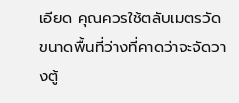เอียด คุณควรใช้ตลับเมตรวัดขนาดพื้นที่ว่างที่คาดว่าจะจัดวางตู้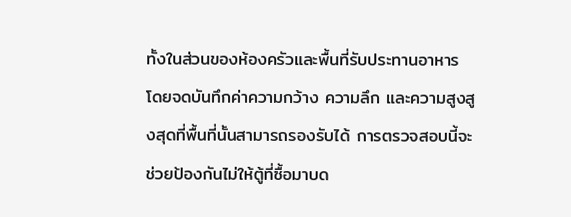ทั้งในส่วนของห้องครัวและพื้นที่รับประทานอาหาร โดยจดบันทึกค่าความกว้าง ความลึก และความสูงสูงสุดที่พื้นที่นั้นสามารถรองรับได้ การตรวจสอบนี้จะช่วยป้องกันไม่ให้ตู้ที่ซื้อมาบด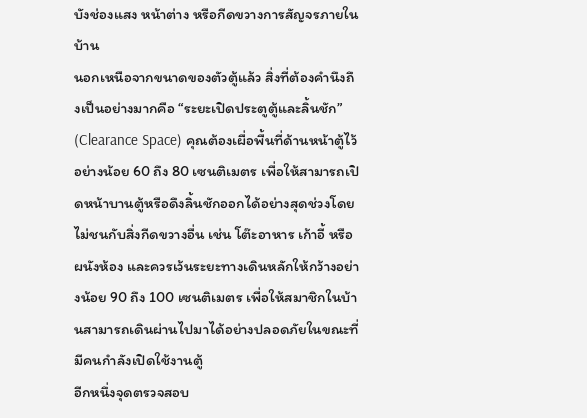บังช่องแสง หน้าต่าง หรือกีดขวางการสัญจรภายในบ้าน
นอกเหนือจากขนาดของตัวตู้แล้ว สิ่งที่ต้องคำนึงถึงเป็นอย่างมากคือ “ระยะเปิดประตูตู้และลิ้นชัก” (Clearance Space) คุณต้องเผื่อพื้นที่ด้านหน้าตู้ไว้อย่างน้อย 60 ถึง 80 เซนติเมตร เพื่อให้สามารถเปิดหน้าบานตู้หรือดึงลิ้นชักออกได้อย่างสุดช่วงโดยไม่ชนกับสิ่งกีดขวางอื่น เช่น โต๊ะอาหาร เก้าอี้ หรือผนังห้อง และควรเว้นระยะทางเดินหลักให้กว้างอย่างน้อย 90 ถึง 100 เซนติเมตร เพื่อให้สมาชิกในบ้านสามารถเดินผ่านไปมาได้อย่างปลอดภัยในขณะที่มีคนกำลังเปิดใช้งานตู้
อีกหนึ่งจุดตรวจสอบ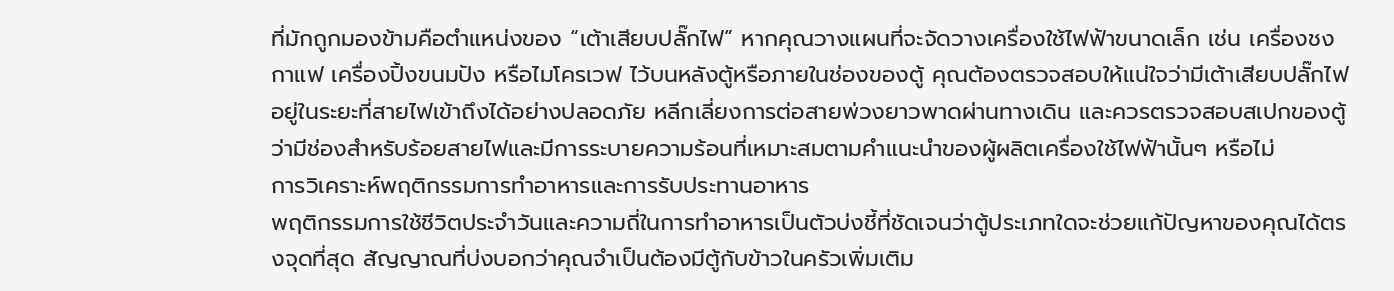ที่มักถูกมองข้ามคือตำแหน่งของ “เต้าเสียบปลั๊กไฟ” หากคุณวางแผนที่จะจัดวางเครื่องใช้ไฟฟ้าขนาดเล็ก เช่น เครื่องชงกาแฟ เครื่องปิ้งขนมปัง หรือไมโครเวฟ ไว้บนหลังตู้หรือภายในช่องของตู้ คุณต้องตรวจสอบให้แน่ใจว่ามีเต้าเสียบปลั๊กไฟอยู่ในระยะที่สายไฟเข้าถึงได้อย่างปลอดภัย หลีกเลี่ยงการต่อสายพ่วงยาวพาดผ่านทางเดิน และควรตรวจสอบสเปกของตู้ว่ามีช่องสำหรับร้อยสายไฟและมีการระบายความร้อนที่เหมาะสมตามคำแนะนำของผู้ผลิตเครื่องใช้ไฟฟ้านั้นๆ หรือไม่
การวิเคราะห์พฤติกรรมการทำอาหารและการรับประทานอาหาร
พฤติกรรมการใช้ชีวิตประจำวันและความถี่ในการทำอาหารเป็นตัวบ่งชี้ที่ชัดเจนว่าตู้ประเภทใดจะช่วยแก้ปัญหาของคุณได้ตรงจุดที่สุด สัญญาณที่บ่งบอกว่าคุณจำเป็นต้องมีตู้กับข้าวในครัวเพิ่มเติม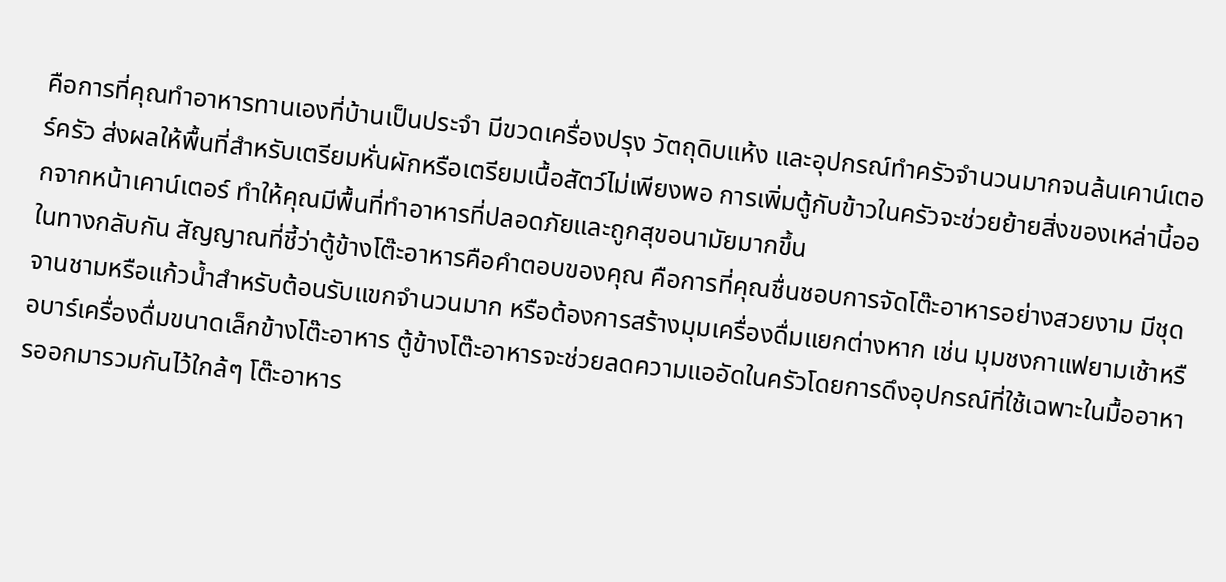คือการที่คุณทำอาหารทานเองที่บ้านเป็นประจำ มีขวดเครื่องปรุง วัตถุดิบแห้ง และอุปกรณ์ทำครัวจำนวนมากจนล้นเคาน์เตอร์ครัว ส่งผลให้พื้นที่สำหรับเตรียมหั่นผักหรือเตรียมเนื้อสัตว์ไม่เพียงพอ การเพิ่มตู้กับข้าวในครัวจะช่วยย้ายสิ่งของเหล่านี้ออกจากหน้าเคาน์เตอร์ ทำให้คุณมีพื้นที่ทำอาหารที่ปลอดภัยและถูกสุขอนามัยมากขึ้น
ในทางกลับกัน สัญญาณที่ชี้ว่าตู้ข้างโต๊ะอาหารคือคำตอบของคุณ คือการที่คุณชื่นชอบการจัดโต๊ะอาหารอย่างสวยงาม มีชุดจานชามหรือแก้วน้ำสำหรับต้อนรับแขกจำนวนมาก หรือต้องการสร้างมุมเครื่องดื่มแยกต่างหาก เช่น มุมชงกาแฟยามเช้าหรือบาร์เครื่องดื่มขนาดเล็กข้างโต๊ะอาหาร ตู้ข้างโต๊ะอาหารจะช่วยลดความแออัดในครัวโดยการดึงอุปกรณ์ที่ใช้เฉพาะในมื้ออาหารออกมารวมกันไว้ใกล้ๆ โต๊ะอาหาร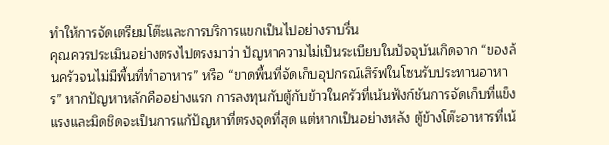ทำให้การจัดเตรียมโต๊ะและการบริการแขกเป็นไปอย่างราบรื่น
คุณควรประเมินอย่างตรงไปตรงมาว่า ปัญหาความไม่เป็นระเบียบในปัจจุบันเกิดจาก “ของล้นครัวจนไม่มีพื้นที่ทำอาหาร” หรือ “ขาดพื้นที่จัดเก็บอุปกรณ์เสิร์ฟในโซนรับประทานอาหาร” หากปัญหาหลักคืออย่างแรก การลงทุนกับตู้กับข้าวในครัวที่เน้นฟังก์ชันการจัดเก็บที่แข็งแรงและมิดชิดจะเป็นการแก้ปัญหาที่ตรงจุดที่สุด แต่หากเป็นอย่างหลัง ตู้ข้างโต๊ะอาหารที่เน้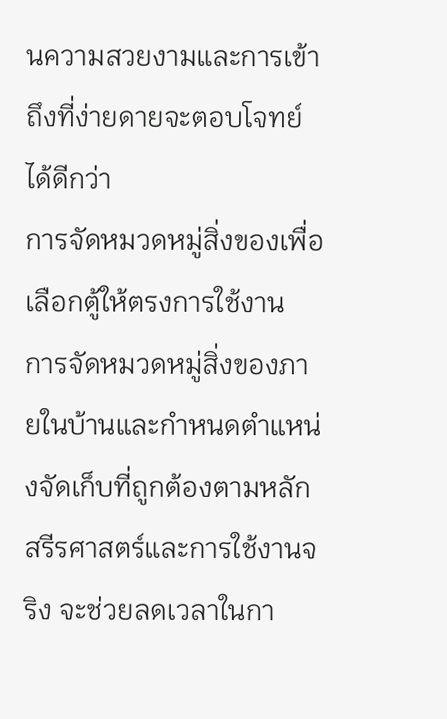นความสวยงามและการเข้าถึงที่ง่ายดายจะตอบโจทย์ได้ดีกว่า
การจัดหมวดหมู่สิ่งของเพื่อเลือกตู้ให้ตรงการใช้งาน
การจัดหมวดหมู่สิ่งของภายในบ้านและกำหนดตำแหน่งจัดเก็บที่ถูกต้องตามหลักสรีรศาสตร์และการใช้งานจริง จะช่วยลดเวลาในกา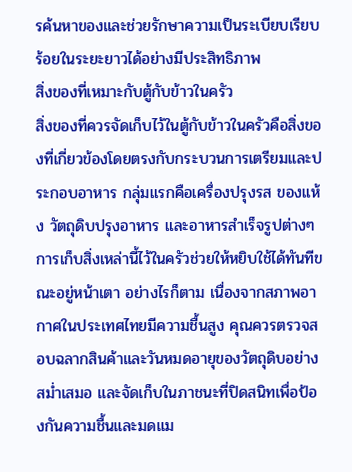รค้นหาของและช่วยรักษาความเป็นระเบียบเรียบร้อยในระยะยาวได้อย่างมีประสิทธิภาพ
สิ่งของที่เหมาะกับตู้กับข้าวในครัว
สิ่งของที่ควรจัดเก็บไว้ในตู้กับข้าวในครัวคือสิ่งของที่เกี่ยวข้องโดยตรงกับกระบวนการเตรียมและประกอบอาหาร กลุ่มแรกคือเครื่องปรุงรส ของแห้ง วัตถุดิบปรุงอาหาร และอาหารสำเร็จรูปต่างๆ การเก็บสิ่งเหล่านี้ไว้ในครัวช่วยให้หยิบใช้ได้ทันทีขณะอยู่หน้าเตา อย่างไรก็ตาม เนื่องจากสภาพอากาศในประเทศไทยมีความชื้นสูง คุณควรตรวจสอบฉลากสินค้าและวันหมดอายุของวัตถุดิบอย่างสม่ำเสมอ และจัดเก็บในภาชนะที่ปิดสนิทเพื่อป้องกันความชื้นและมดแม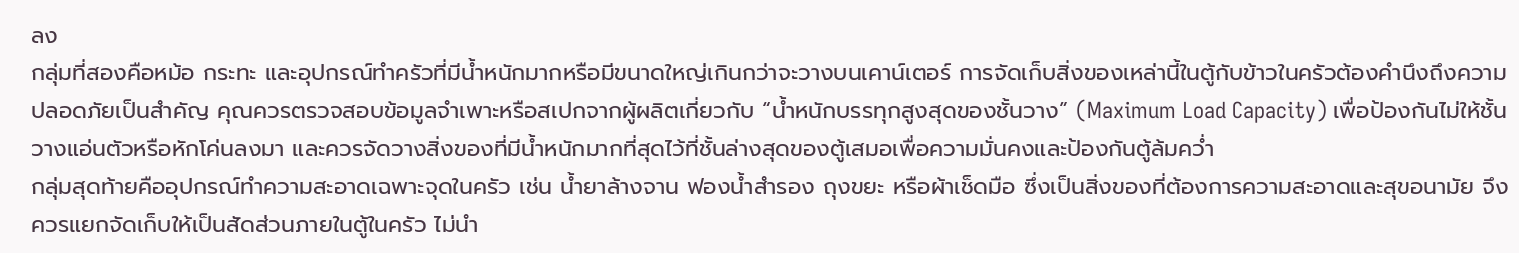ลง
กลุ่มที่สองคือหม้อ กระทะ และอุปกรณ์ทำครัวที่มีน้ำหนักมากหรือมีขนาดใหญ่เกินกว่าจะวางบนเคาน์เตอร์ การจัดเก็บสิ่งของเหล่านี้ในตู้กับข้าวในครัวต้องคำนึงถึงความปลอดภัยเป็นสำคัญ คุณควรตรวจสอบข้อมูลจำเพาะหรือสเปกจากผู้ผลิตเกี่ยวกับ “น้ำหนักบรรทุกสูงสุดของชั้นวาง” (Maximum Load Capacity) เพื่อป้องกันไม่ให้ชั้นวางแอ่นตัวหรือหักโค่นลงมา และควรจัดวางสิ่งของที่มีน้ำหนักมากที่สุดไว้ที่ชั้นล่างสุดของตู้เสมอเพื่อความมั่นคงและป้องกันตู้ล้มคว่ำ
กลุ่มสุดท้ายคืออุปกรณ์ทำความสะอาดเฉพาะจุดในครัว เช่น น้ำยาล้างจาน ฟองน้ำสำรอง ถุงขยะ หรือผ้าเช็ดมือ ซึ่งเป็นสิ่งของที่ต้องการความสะอาดและสุขอนามัย จึงควรแยกจัดเก็บให้เป็นสัดส่วนภายในตู้ในครัว ไม่นำ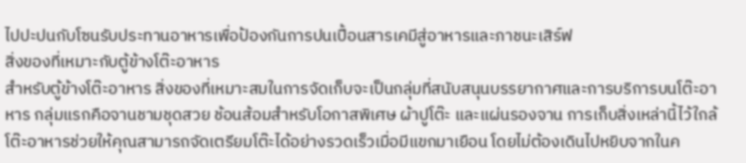ไปปะปนกับโซนรับประทานอาหารเพื่อป้องกันการปนเปื้อนสารเคมีสู่อาหารและภาชนะเสิร์ฟ
สิ่งของที่เหมาะกับตู้ข้างโต๊ะอาหาร
สำหรับตู้ข้างโต๊ะอาหาร สิ่งของที่เหมาะสมในการจัดเก็บจะเป็นกลุ่มที่สนับสนุนบรรยากาศและการบริการบนโต๊ะอาหาร กลุ่มแรกคือจานชามชุดสวย ช้อนส้อมสำหรับโอกาสพิเศษ ผ้าปูโต๊ะ และแผ่นรองจาน การเก็บสิ่งเหล่านี้ไว้ใกล้โต๊ะอาหารช่วยให้คุณสามารถจัดเตรียมโต๊ะได้อย่างรวดเร็วเมื่อมีแขกมาเยือน โดยไม่ต้องเดินไปหยิบจากในค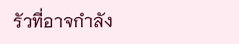รัวที่อาจกำลัง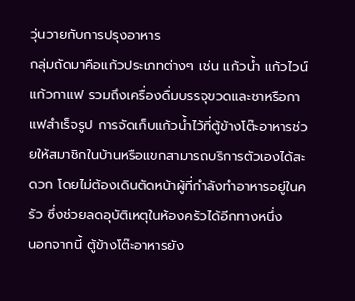วุ่นวายกับการปรุงอาหาร
กลุ่มถัดมาคือแก้วประเภทต่างๆ เช่น แก้วน้ำ แก้วไวน์ แก้วกาแฟ รวมถึงเครื่องดื่มบรรจุขวดและชาหรือกาแฟสำเร็จรูป การจัดเก็บแก้วน้ำไว้ที่ตู้ข้างโต๊ะอาหารช่วยให้สมาชิกในบ้านหรือแขกสามารถบริการตัวเองได้สะดวก โดยไม่ต้องเดินตัดหน้าผู้ที่กำลังทำอาหารอยู่ในครัว ซึ่งช่วยลดอุบัติเหตุในห้องครัวได้อีกทางหนึ่ง
นอกจากนี้ ตู้ข้างโต๊ะอาหารยัง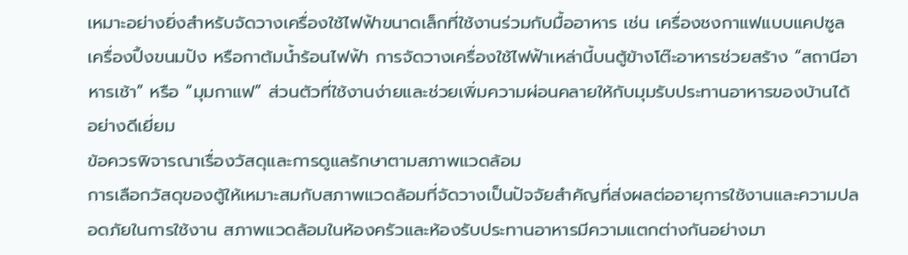เหมาะอย่างยิ่งสำหรับจัดวางเครื่องใช้ไฟฟ้าขนาดเล็กที่ใช้งานร่วมกับมื้ออาหาร เช่น เครื่องชงกาแฟแบบแคปซูล เครื่องปิ้งขนมปัง หรือกาต้มน้ำร้อนไฟฟ้า การจัดวางเครื่องใช้ไฟฟ้าเหล่านี้บนตู้ข้างโต๊ะอาหารช่วยสร้าง “สถานีอาหารเช้า” หรือ “มุมกาแฟ” ส่วนตัวที่ใช้งานง่ายและช่วยเพิ่มความผ่อนคลายให้กับมุมรับประทานอาหารของบ้านได้อย่างดีเยี่ยม
ข้อควรพิจารณาเรื่องวัสดุและการดูแลรักษาตามสภาพแวดล้อม
การเลือกวัสดุของตู้ให้เหมาะสมกับสภาพแวดล้อมที่จัดวางเป็นปัจจัยสำคัญที่ส่งผลต่ออายุการใช้งานและความปลอดภัยในการใช้งาน สภาพแวดล้อมในห้องครัวและห้องรับประทานอาหารมีความแตกต่างกันอย่างมา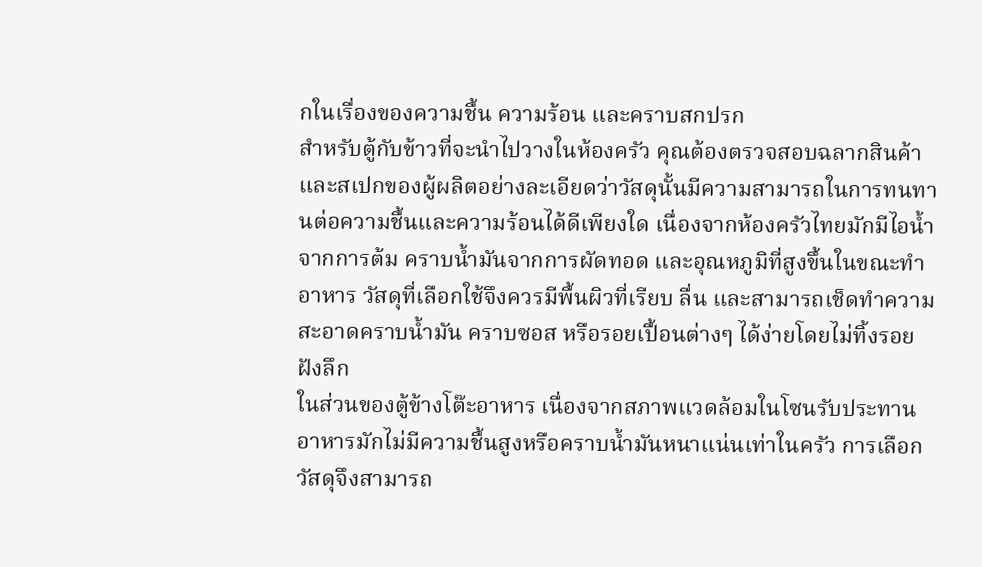กในเรื่องของความชื้น ความร้อน และคราบสกปรก
สำหรับตู้กับข้าวที่จะนำไปวางในห้องครัว คุณต้องตรวจสอบฉลากสินค้าและสเปกของผู้ผลิตอย่างละเอียดว่าวัสดุนั้นมีความสามารถในการทนทานต่อความชื้นและความร้อนได้ดีเพียงใด เนื่องจากห้องครัวไทยมักมีไอน้ำจากการต้ม คราบน้ำมันจากการผัดทอด และอุณหภูมิที่สูงขึ้นในขณะทำอาหาร วัสดุที่เลือกใช้จึงควรมีพื้นผิวที่เรียบ ลื่น และสามารถเช็ดทำความสะอาดคราบน้ำมัน คราบซอส หรือรอยเปื้อนต่างๆ ได้ง่ายโดยไม่ทิ้งรอยฝังลึก
ในส่วนของตู้ข้างโต๊ะอาหาร เนื่องจากสภาพแวดล้อมในโซนรับประทานอาหารมักไม่มีความชื้นสูงหรือคราบน้ำมันหนาแน่นเท่าในครัว การเลือกวัสดุจึงสามารถ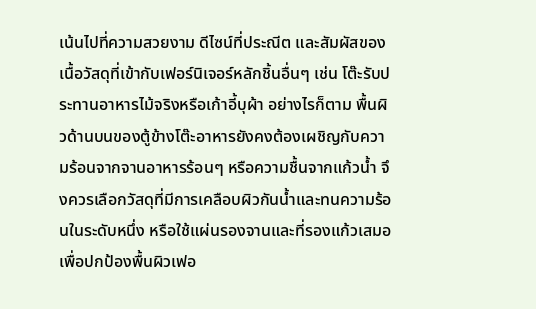เน้นไปที่ความสวยงาม ดีไซน์ที่ประณีต และสัมผัสของเนื้อวัสดุที่เข้ากับเฟอร์นิเจอร์หลักชิ้นอื่นๆ เช่น โต๊ะรับประทานอาหารไม้จริงหรือเก้าอี้บุผ้า อย่างไรก็ตาม พื้นผิวด้านบนของตู้ข้างโต๊ะอาหารยังคงต้องเผชิญกับความร้อนจากจานอาหารร้อนๆ หรือความชื้นจากแก้วน้ำ จึงควรเลือกวัสดุที่มีการเคลือบผิวกันน้ำและทนความร้อนในระดับหนึ่ง หรือใช้แผ่นรองจานและที่รองแก้วเสมอเพื่อปกป้องพื้นผิวเฟอ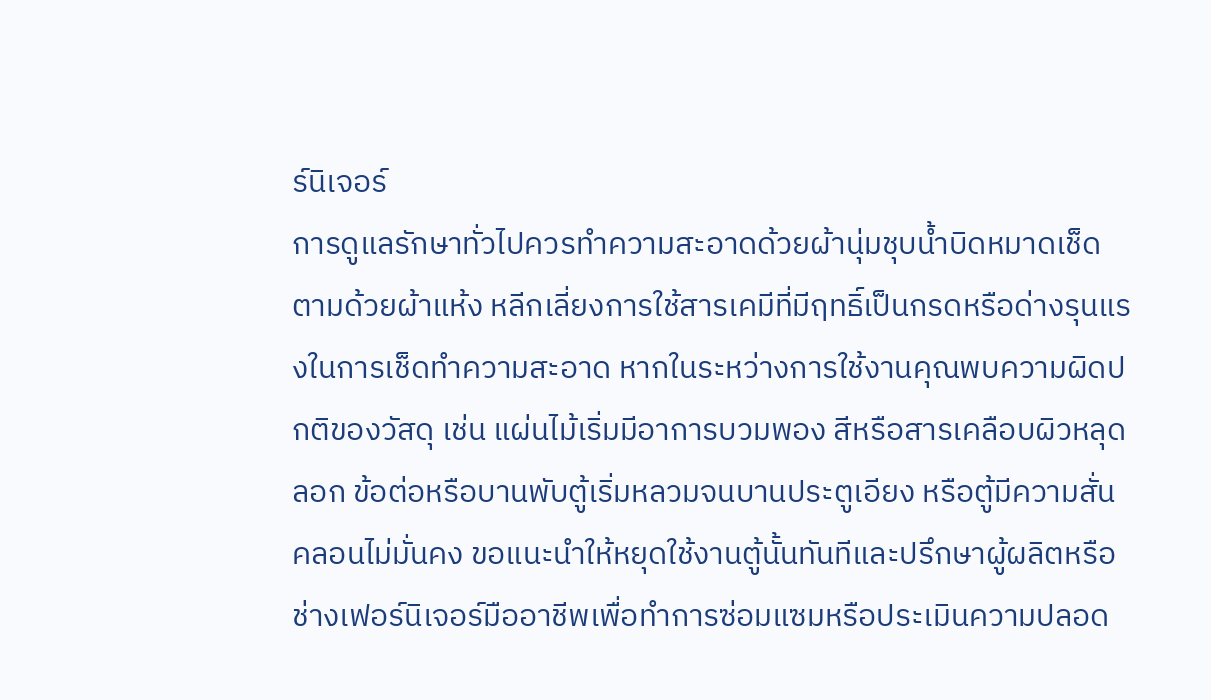ร์นิเจอร์
การดูแลรักษาทั่วไปควรทำความสะอาดด้วยผ้านุ่มชุบน้ำบิดหมาดเช็ดตามด้วยผ้าแห้ง หลีกเลี่ยงการใช้สารเคมีที่มีฤทธิ์เป็นกรดหรือด่างรุนแรงในการเช็ดทำความสะอาด หากในระหว่างการใช้งานคุณพบความผิดปกติของวัสดุ เช่น แผ่นไม้เริ่มมีอาการบวมพอง สีหรือสารเคลือบผิวหลุดลอก ข้อต่อหรือบานพับตู้เริ่มหลวมจนบานประตูเอียง หรือตู้มีความสั่นคลอนไม่มั่นคง ขอแนะนำให้หยุดใช้งานตู้นั้นทันทีและปรึกษาผู้ผลิตหรือช่างเฟอร์นิเจอร์มืออาชีพเพื่อทำการซ่อมแซมหรือประเมินความปลอด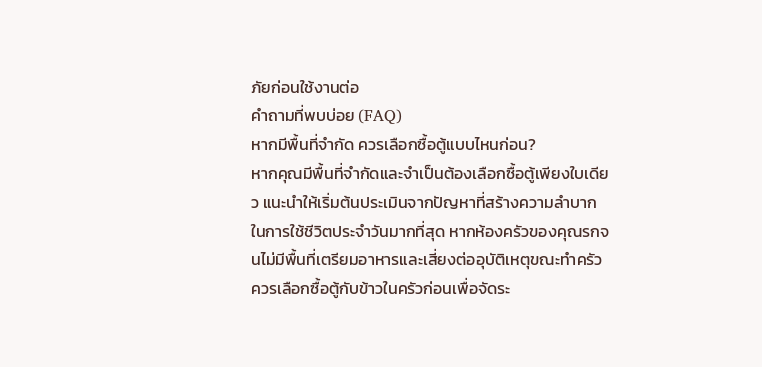ภัยก่อนใช้งานต่อ
คำถามที่พบบ่อย (FAQ)
หากมีพื้นที่จำกัด ควรเลือกซื้อตู้แบบไหนก่อน?
หากคุณมีพื้นที่จำกัดและจำเป็นต้องเลือกซื้อตู้เพียงใบเดียว แนะนำให้เริ่มต้นประเมินจากปัญหาที่สร้างความลำบากในการใช้ชีวิตประจำวันมากที่สุด หากห้องครัวของคุณรกจนไม่มีพื้นที่เตรียมอาหารและเสี่ยงต่ออุบัติเหตุขณะทำครัว ควรเลือกซื้อตู้กับข้าวในครัวก่อนเพื่อจัดระ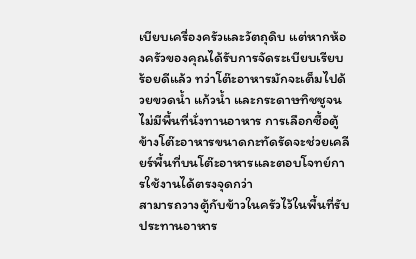เบียบเครื่องครัวและวัตถุดิบ แต่หากห้องครัวของคุณได้รับการจัดระเบียบเรียบร้อยดีแล้ว ทว่าโต๊ะอาหารมักจะเต็มไปด้วยขวดน้ำ แก้วน้ำ และกระดาษทิชชูจนไม่มีพื้นที่นั่งทานอาหาร การเลือกซื้อตู้ข้างโต๊ะอาหารขนาดกะทัดรัดจะช่วยเคลียร์พื้นที่บนโต๊ะอาหารและตอบโจทย์การใช้งานได้ตรงจุดกว่า
สามารถวางตู้กับข้าวในครัวไว้ในพื้นที่รับประทานอาหาร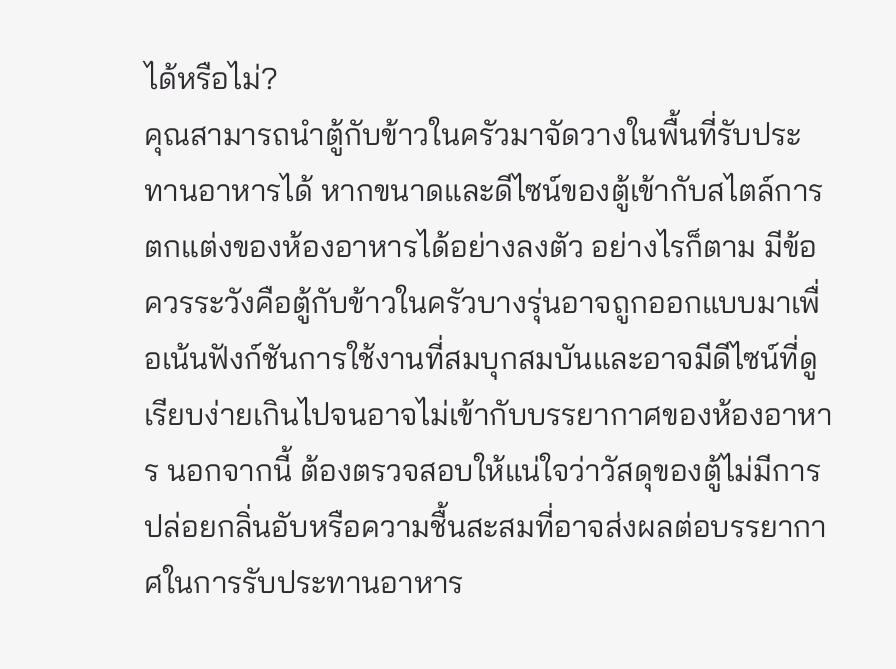ได้หรือไม่?
คุณสามารถนำตู้กับข้าวในครัวมาจัดวางในพื้นที่รับประทานอาหารได้ หากขนาดและดีไซน์ของตู้เข้ากับสไตล์การตกแต่งของห้องอาหารได้อย่างลงตัว อย่างไรก็ตาม มีข้อควรระวังคือตู้กับข้าวในครัวบางรุ่นอาจถูกออกแบบมาเพื่อเน้นฟังก์ชันการใช้งานที่สมบุกสมบันและอาจมีดีไซน์ที่ดูเรียบง่ายเกินไปจนอาจไม่เข้ากับบรรยากาศของห้องอาหาร นอกจากนี้ ต้องตรวจสอบให้แน่ใจว่าวัสดุของตู้ไม่มีการปล่อยกลิ่นอับหรือความชื้นสะสมที่อาจส่งผลต่อบรรยากาศในการรับประทานอาหาร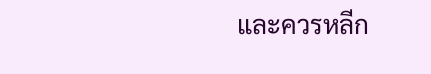และควรหลีก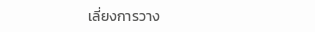เลี่ยงการวาง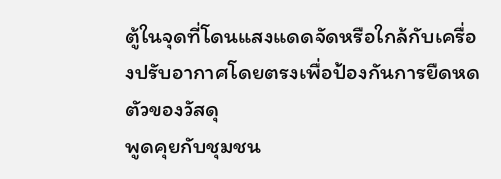ตู้ในจุดที่โดนแสงแดดจัดหรือใกล้กับเครื่องปรับอากาศโดยตรงเพื่อป้องกันการยืดหดตัวของวัสดุ
พูดคุยกับชุมชน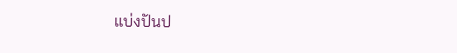แบ่งปันป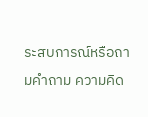ระสบการณ์หรือถามคำถาม ความคิด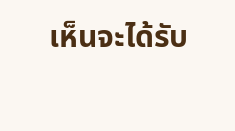เห็นจะได้รับ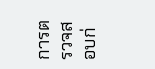การตรวจสอบก่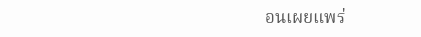อนเผยแพร่